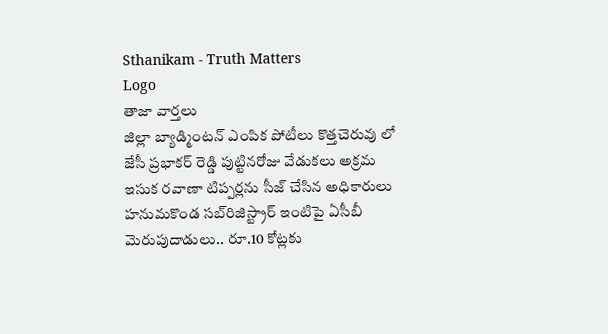Sthanikam - Truth Matters
Logo
తాజా వార్తలు
జిల్లా బ్యాడ్మింటన్ ఎంపిక పోటీలు కొత్తచెరువు లో జేసీ ప్రభాకర్ రెడ్డి పుట్టినరోజు వేడుకలు అక్రమ ఇసుక రవాణా టిప్పర్లను సీజ్ చేసిన అధికారులు హనుమకొండ సబ్‌రిజిస్ట్రార్ ఇంటిపై ఏసీబీ మెరుపుదాడులు.. రూ.10 కోట్లకు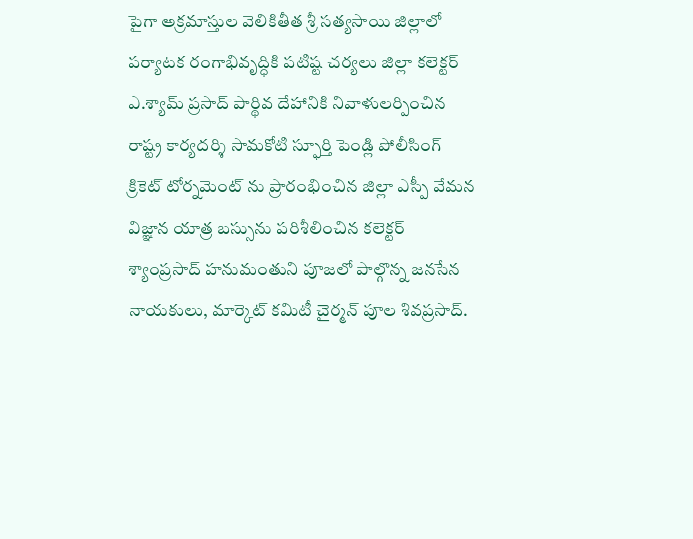పైగా అక్రమాస్తుల వెలికితీత శ్రీ సత్యసాయి జిల్లాలో పర్యాటక రంగాభివృద్ధికి పటిష్ట చర్యలు జిల్లా కలెక్టర్ ఎ.శ్యామ్ ప్రసాద్ పార్థివ దేహానికి నివాళులర్పించిన రాష్ట్ర కార్యదర్శి సామకోటి స్ఫూర్తి పెండ్లి పోలీసింగ్ క్రికెట్ టోర్నమెంట్ ను ప్రారంభించిన జిల్లా ఎస్పీ వేమన విజ్ఞాన యాత్ర బస్సును పరిశీలించిన కలెక్టర్ శ్యాంప్రసాద్ హనుమంతుని పూజలో పాల్గొన్న జనసేన నాయకులు, మార్కెట్ కమిటీ చైర్మన్ పూల శివప్రసాద్.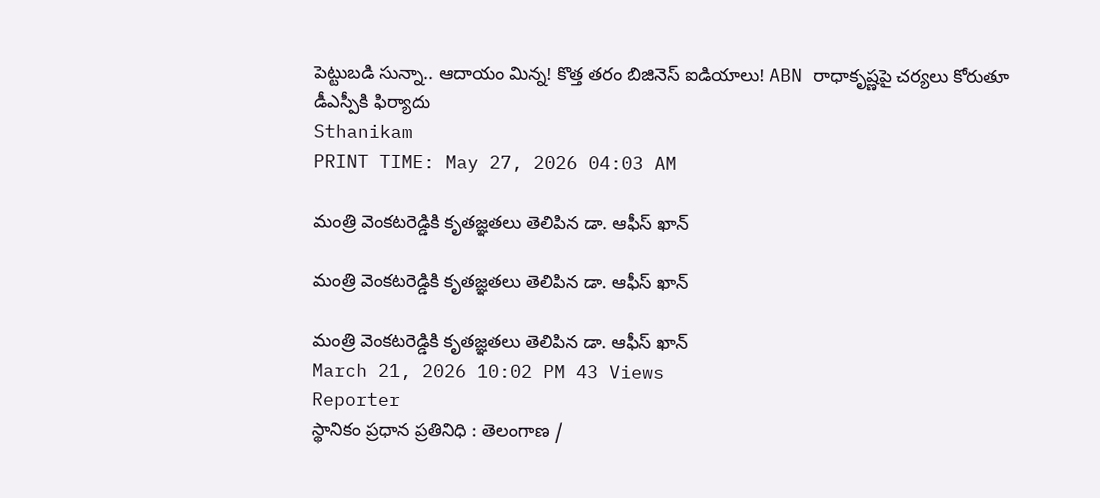పెట్టుబడి సున్నా.. ఆదాయం మిన్న! కొత్త తరం బిజినెస్ ఐడియాలు! ABN రాధాకృష్ణపై చర్యలు కోరుతూ డీఎస్పీకి ఫిర్యాదు
Sthanikam
PRINT TIME: May 27, 2026 04:03 AM

మంత్రి వెంకటరెడ్డికి కృతజ్ఞతలు తెలిపిన డా. ఆఫీస్ ఖాన్

మంత్రి వెంకటరెడ్డికి కృతజ్ఞతలు తెలిపిన డా. ఆఫీస్ ఖాన్

మంత్రి వెంకటరెడ్డికి కృతజ్ఞతలు తెలిపిన డా. ఆఫీస్ ఖాన్
March 21, 2026 10:02 PM 43 Views
Reporter
స్థానికం ప్రధాన ప్రతినిధి : తెలంగాణ /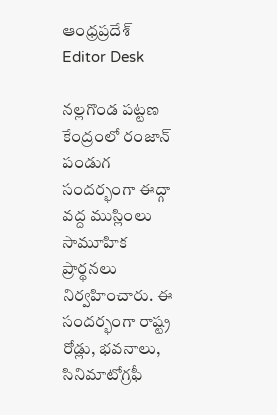ఆంధ్రప్రదేశ్
Editor Desk

నల్లగొండ పట్టణ కేంద్రంలో రంజాన్ పండుగ సందర్భంగా ఈద్గా వద్ద ముస్లింలు సామూహిక ప్రార్థనలు నిర్వహించారు. ఈ సందర్భంగా రాష్ట్ర రోడ్లు, భవనాలు, సినిమాటోగ్రఫీ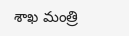శాఖ మంత్రి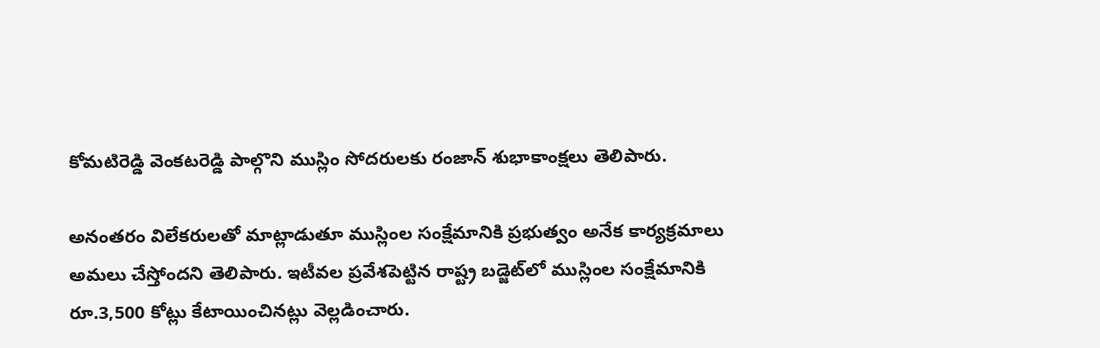కోమటిరెడ్డి వెంకటరెడ్డి పాల్గొని ముస్లిం సోదరులకు రంజాన్ శుభాకాంక్షలు తెలిపారు.

అనంతరం విలేకరులతో మాట్లాడుతూ ముస్లింల సంక్షేమానికి ప్రభుత్వం అనేక కార్యక్రమాలు అమలు చేస్తోందని తెలిపారు. ఇటీవల ప్రవేశపెట్టిన రాష్ట్ర బడ్జెట్‌లో ముస్లింల సంక్షేమానికి రూ.3,500 కోట్లు కేటాయించినట్లు వెల్లడించారు.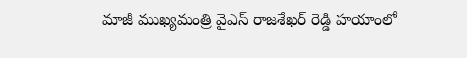మాజీ ముఖ్యమంత్రి వైఎస్ రాజశేఖర్ రెడ్డి హయాంలో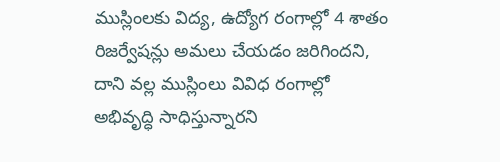ముస్లింలకు విద్య, ఉద్యోగ రంగాల్లో 4 శాతం రిజర్వేషన్లు అమలు చేయడం జరిగిందని, దాని వల్ల ముస్లింలు వివిధ రంగాల్లో అభివృద్ధి సాధిస్తున్నారని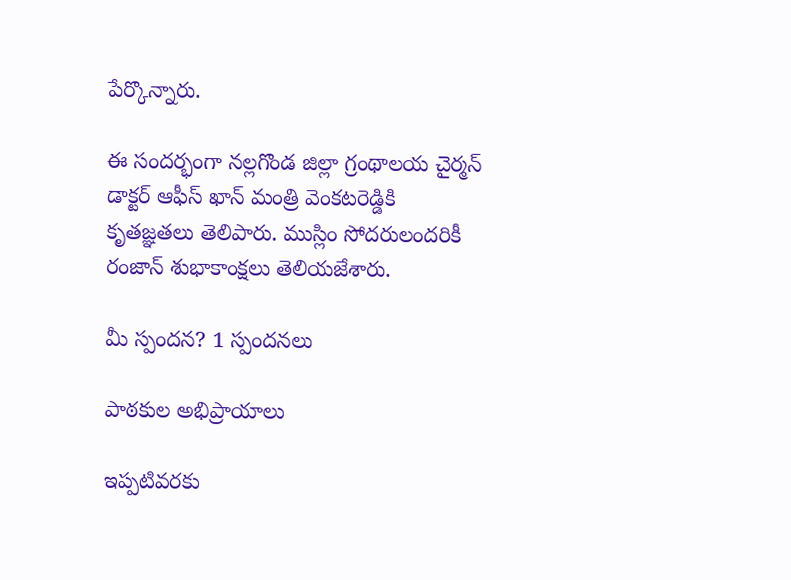పేర్కొన్నారు.

ఈ సందర్భంగా నల్లగొండ జిల్లా గ్రంథాలయ చైర్మన్ డాక్టర్ ఆఫీస్ ఖాన్ మంత్రి వెంకటరెడ్డికి కృతజ్ఞతలు తెలిపారు. ముస్లిం సోదరులందరికీ రంజాన్ శుభాకాంక్షలు తెలియజేశారు.

మీ స్పందన? 1 స్పందనలు

పాఠకుల అభిప్రాయాలు

ఇప్పటివరకు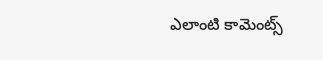ఎలాంటి కామెంట్స్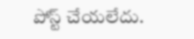పోస్ట్ చేయలేదు.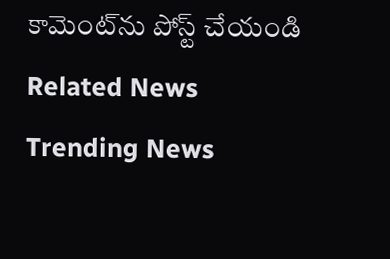కామెంట్‌ను పోస్ట్ చేయండి
Related News
Trending News